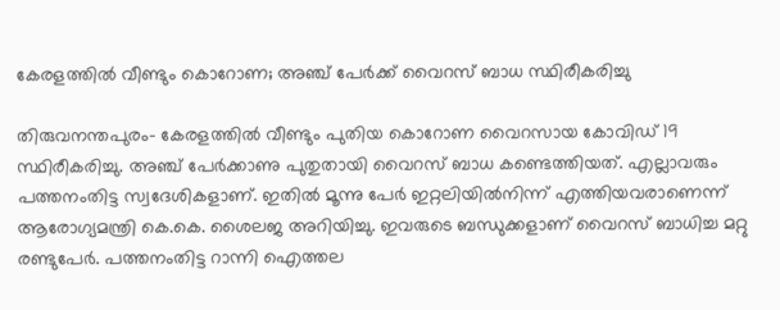കേരളത്തില്‍ വീണ്ടും കൊറോണ; അഞ്ച് പേര്‍ക്ക് വൈറസ് ബാധ സ്ഥിരീകരിച്ചു

തിരുവനന്തപുരം- കേരളത്തില്‍ വീണ്ടും പുതിയ കൊറോണ വൈറസായ കോവിഡ് 19 സ്ഥിരീകരിച്ചു. അഞ്ച് പേര്‍ക്കാണു പുതുതായി വൈറസ് ബാധ കണ്ടെത്തിയത്. എല്ലാവരും പത്തനംതിട്ട സ്വദേശികളാണ്. ഇതില്‍ മൂന്നു പേര്‍ ഇറ്റലിയില്‍നിന്ന് എത്തിയവരാണെന്ന് ആരോഗ്യമന്ത്രി കെ.കെ. ശൈലജ അറിയിച്ചു. ഇവരുടെ ബന്ധുക്കളാണ് വൈറസ് ബാധിച്ച മറ്റു രണ്ടുപേര്‍. പത്തനംതിട്ട റാന്നി ഐത്തല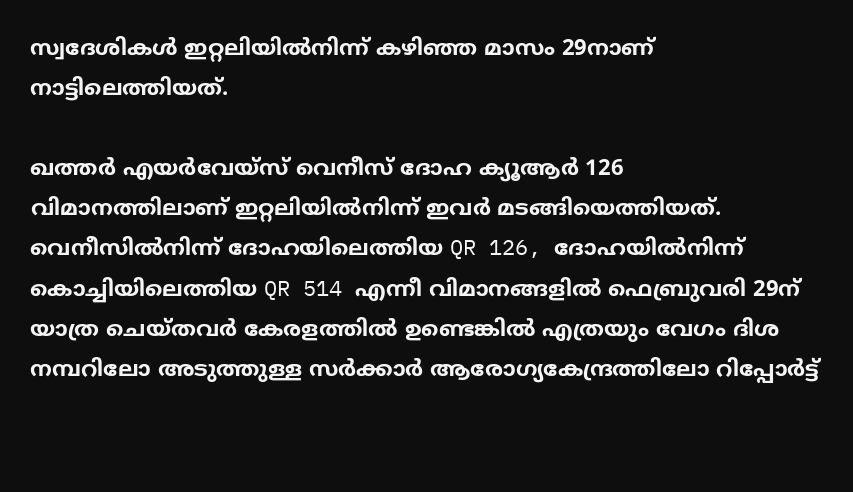സ്വദേശികള്‍ ഇറ്റലിയില്‍നിന്ന് കഴിഞ്ഞ മാസം 29നാണ് നാട്ടിലെത്തിയത്.

ഖത്തര്‍ എയര്‍വേയ്‌സ് വെനീസ് ദോഹ ക്യൂആര്‍ 126 വിമാനത്തിലാണ് ഇറ്റലിയില്‍നിന്ന് ഇവര്‍ മടങ്ങിയെത്തിയത്.
വെനീസില്‍നിന്ന് ദോഹയിലെത്തിയ QR 126, ദോഹയില്‍നിന്ന് കൊച്ചിയിലെത്തിയ QR 514 എന്നീ വിമാനങ്ങളില്‍ ഫെബ്രുവരി 29ന് യാത്ര ചെയ്തവര്‍ കേരളത്തില്‍ ഉണ്ടെങ്കില്‍ എത്രയും വേഗം ദിശ നമ്പറിലോ അടുത്തുള്ള സര്‍ക്കാര്‍ ആരോഗ്യകേന്ദ്രത്തിലോ റിപ്പോര്‍ട്ട്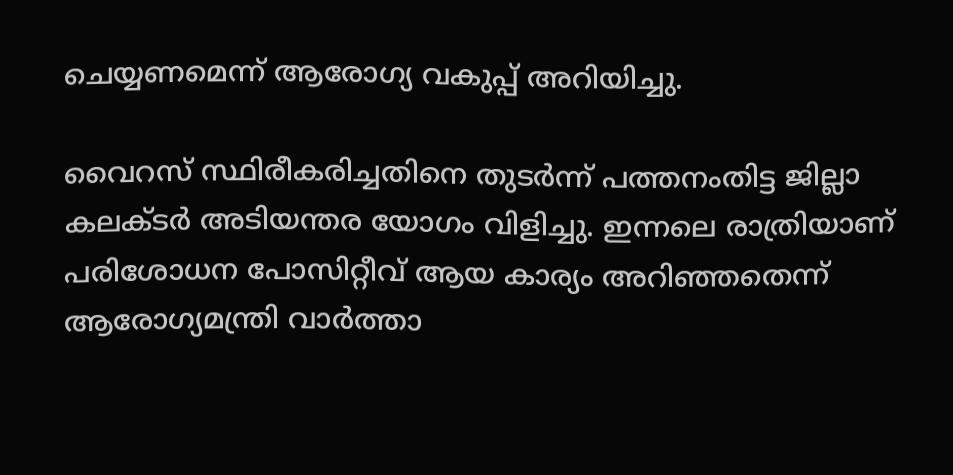ചെയ്യണമെന്ന് ആരോഗ്യ വകുപ്പ് അറിയിച്ചു.

വൈറസ് സ്ഥിരീകരിച്ചതിനെ തുടര്‍ന്ന് പത്തനംതിട്ട ജില്ലാ കലക്ടര്‍ അടിയന്തര യോഗം വിളിച്ചു. ഇന്നലെ രാത്രിയാണ് പരിശോധന പോസിറ്റീവ് ആയ കാര്യം അറിഞ്ഞതെന്ന് ആരോഗ്യമന്ത്രി വാര്‍ത്താ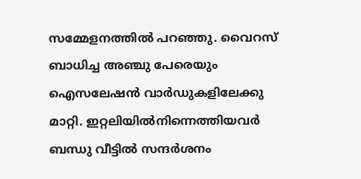സമ്മേളനത്തില്‍ പറഞ്ഞു. വൈറസ് ബാധിച്ച അഞ്ചു പേരെയും ഐസലേഷന്‍ വാര്‍ഡുകളിലേക്കു മാറ്റി. ഇറ്റലിയില്‍നിന്നെത്തിയവര്‍ ബന്ധു വീട്ടില്‍ സന്ദര്‍ശനം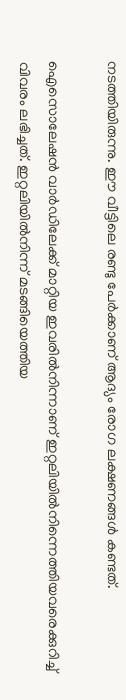നടത്തിയിരുന്നു. ഈ വീട്ടിലെ രണ്ടു പേര്‍ക്കാണ് ആദ്യം രോഗ ലക്ഷണങ്ങള്‍ കണ്ടത്.

ഐസൊലേഷന്‍ വാര്‍ഡിലേക്ക് മാറ്റിയ ഇവരില്‍നിന്നാണ് ഇറ്റലിയില്‍നിന്നെത്തിയവരെക്കുറിച്ച് വിവരം ലഭിച്ചത്. ഇറ്റലിയില്‍നിന്ന് മടങ്ങിയെത്തിയ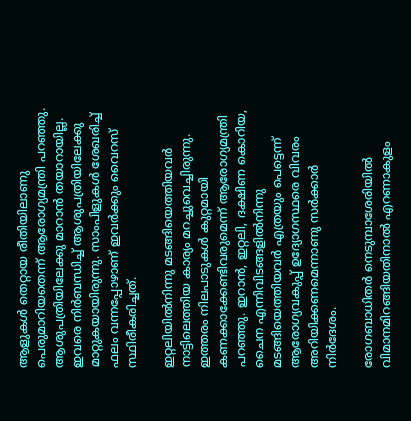ആളുകള്‍ തെറ്റായ രീതിയിലാണു പെരുമാറിയതെന്ന് ആരോഗ്യമന്ത്രി പറഞ്ഞു. ആശുപത്രിയിലേക്കു മാറാന്‍ തയാറായില്ല. ഇവരെ നിര്‍ബന്ധിച്ച് ആശുപത്രിയിലേക്കു മാറ്റുകയായിരുന്നു. സാംപിളുകള്‍ ശേഖരിച്ച് ഫലം വന്നപ്പോഴാണ് ഇവര്‍ക്കും വൈറസ് സ്ഥിരീകരിച്ചത്.

ഇറ്റലിയില്‍നിന്നു മടങ്ങിയെത്തിയവര്‍ നാട്ടിലെത്തിയ കാര്യം മറച്ചുവെച്ചിരുന്നു. ഇത്തരം നിലപാടുകള്‍ കുറ്റമായി കണക്കാക്കേണ്ടിവരുമെന്ന് ആരോഗ്യമന്ത്രി പറഞ്ഞു. ഇറാന്‍, ഇറ്റലി, ദക്ഷിണ കൊറിയ, ചൈന എന്നിവിടങ്ങളില്‍നിന്നു മടങ്ങിയെത്തിയവര്‍ എത്രയും പെട്ടെന്ന് ആരോഗ്യവകുപ്പ് ഉദ്യോഗസ്ഥരെ വിവരം അറിയിക്കണമെന്നാണു സര്‍ക്കാര്‍ നിര്‍ദേശം.

രോഗബാധിതര്‍ നെടുമ്പാശേരിയില്‍ വിമാനമിറങ്ങിയതിനാല്‍ എറണാകുളം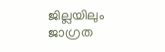ജില്ലയിലും ജാഗ്രത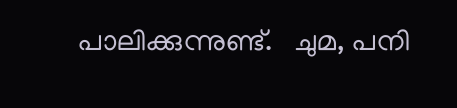പാലിക്കുന്നുണ്ട്.   ചുമ, പനി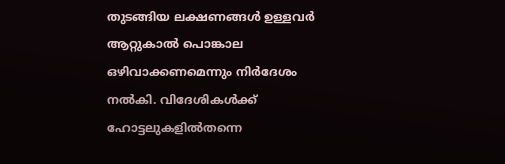തുടങ്ങിയ ലക്ഷണങ്ങള്‍ ഉള്ളവര്‍ ആറ്റുകാല്‍ പൊങ്കാല ഒഴിവാക്കണമെന്നും നിര്‍ദേശം നല്‍കി. വിദേശികള്‍ക്ക് ഹോട്ടലുകളില്‍തന്നെ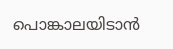പൊങ്കാലയിടാന്‍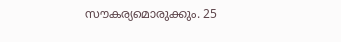സൗകര്യമൊരുക്കും. 25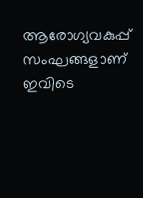ആരോഗ്യവകുപ്പ് സംഘങ്ങളാണ് ഇവിടെ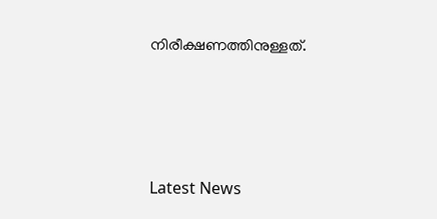നിരീക്ഷണത്തിനുള്ളത്.





Latest News